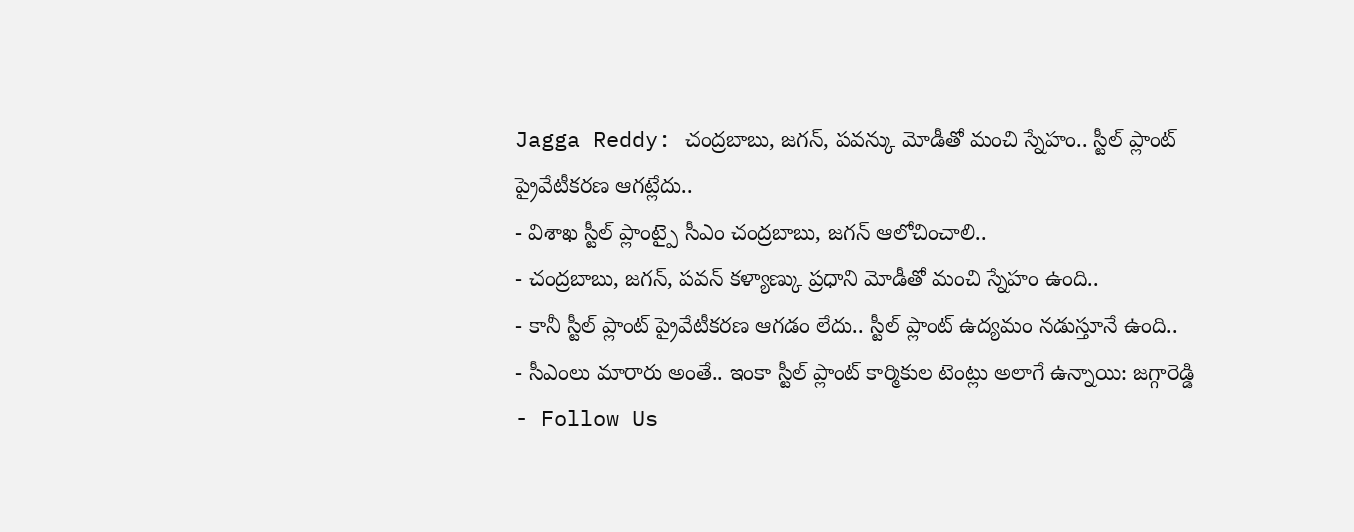Jagga Reddy: చంద్రబాబు, జగన్, పవన్కు మోడీతో మంచి స్నేహం.. స్టీల్ ప్లాంట్ ప్రైవేటీకరణ ఆగట్లేదు..
- విశాఖ స్టీల్ ప్లాంట్పై సీఎం చంద్రబాబు, జగన్ ఆలోచించాలి..
- చంద్రబాబు, జగన్, పవన్ కళ్యాణ్కు ప్రధాని మోడీతో మంచి స్నేహం ఉంది..
- కానీ స్టీల్ ప్లాంట్ ప్రైవేటీకరణ ఆగడం లేదు.. స్టీల్ ప్లాంట్ ఉద్యమం నడుస్తూనే ఉంది..
- సీఎంలు మారారు అంతే.. ఇంకా స్టీల్ ప్లాంట్ కార్మికుల టెంట్లు అలాగే ఉన్నాయి: జగ్గారెడ్డి
- Follow Us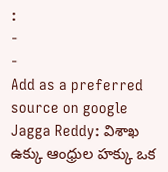:
-
-
Add as a preferred
source on google
Jagga Reddy: విశాఖ ఉక్కు ఆంధ్రుల హక్కు ఒక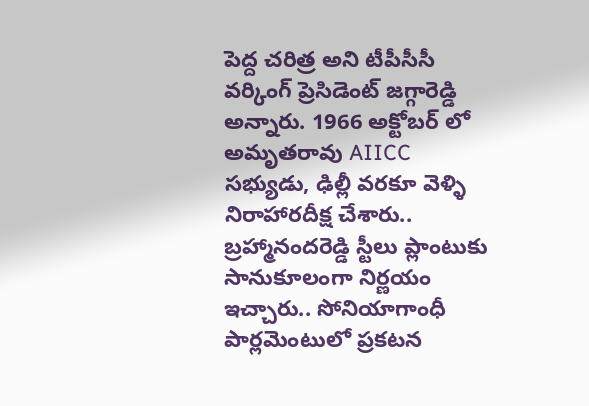పెద్ద చరిత్ర అని టీపీసీసీ వర్కింగ్ ప్రెసిడెంట్ జగ్గారెడ్డి అన్నారు. 1966 అక్టోబర్ లో అమృతరావు AIICC సభ్యుడు, ఢిల్లీ వరకూ వెళ్ళి నిరాహారదీక్ష చేశారు.. బ్రహ్మానందరెడ్డి స్టీలు ప్లాంటుకు సానుకూలంగా నిర్ణయం ఇచ్చారు.. సోనియాగాంధీ పార్లమెంటులో ప్రకటన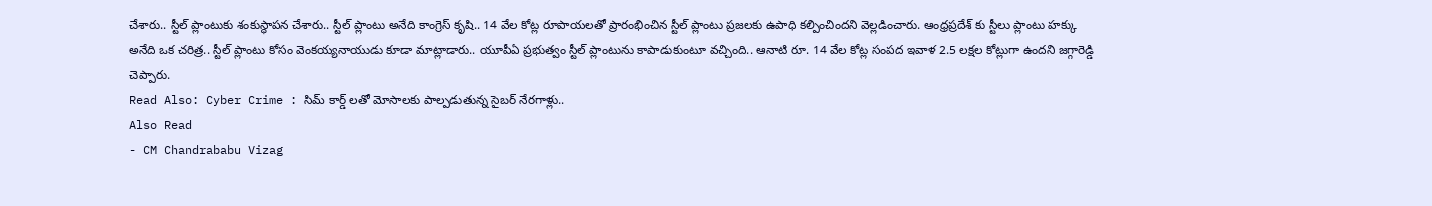చేశారు.. స్టీల్ ప్లాంటుకు శంకుస్థాపన చేశారు.. స్టీల్ ప్లాంటు అనేది కాంగ్రెస్ కృషి.. 14 వేల కోట్ల రూపాయలతో ప్రారంభించిన స్టీల్ ప్లాంటు ప్రజలకు ఉపాధి కల్పించిందని వెల్లడించారు. ఆంధ్రప్రదేశ్ కు స్టీలు ప్లాంటు హక్కు అనేది ఒక చరిత్ర.. స్టీల్ ప్లాంటు కోసం వెంకయ్యనాయుడు కూడా మాట్లాడారు.. యూపీఏ ప్రభుత్వం స్టీల్ ప్లాంటును కాపాడుకుంటూ వచ్చింది.. ఆనాటి రూ. 14 వేల కోట్ల సంపద ఇవాళ 2.5 లక్షల కోట్లుగా ఉందని జగ్గారెడ్డి చెప్పారు.
Read Also: Cyber Crime : సిమ్ కార్డ్ లతో మోసాలకు పాల్పడుతున్న సైబర్ నేరగాళ్లు..
Also Read
- CM Chandrababu Vizag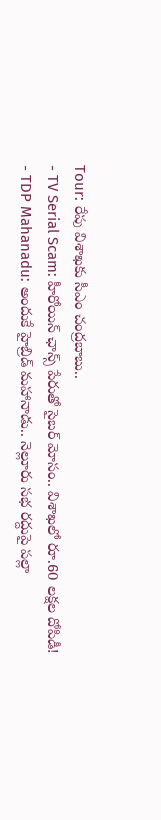Tour: రేపు విశాఖకు సీఎం చంద్రబాబు..
- TV Serial Scam: హీరోయిన్ ఛాన్స్ పేరుతో సైబర్ మోసం.. విశాఖలో రూ.60 లక్షల దోపిడీ!
- TDP Mahanadu: అందుకే హైబ్రిడ్ మహానాడు.. నెల్లూరు సభ రద్దుపై పల్లా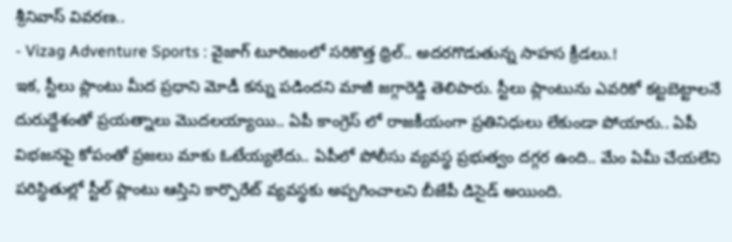శ్రీనివాస్ వివరణ..
- Vizag Adventure Sports : వైజాగ్ టూరిజంలో సరికొత్త థ్రిల్.. అదరగొడుతున్న సాహస క్రీడలు.!
ఇక, స్టీలు ప్లాంటు మీద ప్రధాని మోడీ కన్ను పడిందని మాజీ జగ్గారెడ్డి తెలిపారు. స్టీలు ప్లాంటును ఎవరికో కట్టబెట్టాలనే దురుద్దేశంతో ప్రయత్నాలు మొదలయ్యాయి.. ఏపీ కాంగ్రెస్ లో రాజకీయంగా ప్రతినిధులు లేకుండా పోయారు.. ఏపీ విభజనపై కోపంతో ప్రజలు మాకు ఓటేయ్యలేదు.. ఏపీలో పోలీసు వ్యవస్థ ప్రభుత్వం దగ్గర ఉంది.. మేం ఏమీ చేయలేని పరిస్ధితుల్లో స్టీల్ ప్లాంటు ఆస్తిని కార్పొరేట్ వ్యవస్థకు అప్పగించాలని బీజేపీ డిసైడ్ అయింది.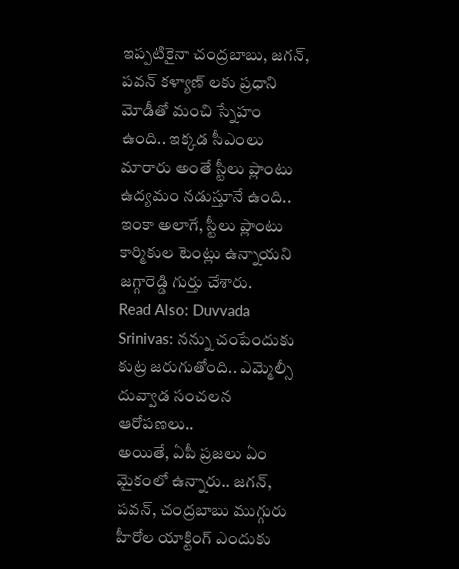ఇప్పటికైనా చంద్రబాబు, జగన్, పవన్ కళ్యాణ్ లకు ప్రధాని మోడీతో మంచి స్నేహం ఉంది.. ఇక్కడ సీఎంలు మారారు అంతే స్టీలు ప్లాంటు ఉద్యమం నడుస్తూనే ఉంది.. ఇంకా అలాగే, స్టీలు ప్లాంటు కార్మికుల టెంట్లు ఉన్నాయని జగ్గారెడ్డి గుర్తు చేశారు.
Read Also: Duvvada Srinivas: నన్ను చంపేందుకు కుట్ర జరుగుతోంది.. ఎమ్మెల్సీ దువ్వాడ సంచలన ఆరోపణలు..
అయితే, ఏపీ ప్రజలు ఏం మైకంలో ఉన్నారు.. జగన్, పవన్, చంద్రబాబు ముగ్గురు హీరోల యాక్టింగ్ ఎందుకు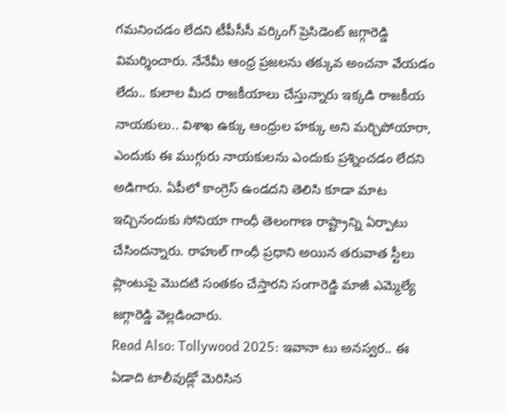గమనించడం లేదని టీపీసీసీ వర్కింగ్ ప్రెసిడెంట్ జగ్గారెడ్డి విమర్శించారు. నేనేమీ ఆంధ్ర ప్రజలను తక్కువ అంచనా వేయడం లేదు.. కులాల మీద రాజకీయాలు చేస్తున్నారు ఇక్కడి రాజకీయ నాయకులు.. విశాఖ ఉక్కు ఆంధ్రుల హక్కు అని మర్చిపోయారా, ఎందుకు ఈ ముగ్గురు నాయకులను ఎందుకు ప్రశ్నించడం లేదని అడిగారు. ఏపీలో కాంగ్రెస్ ఉండదని తెలిసి కూడా మాట ఇచ్చినందుకు సోనియా గాంధీ తెలంగాణ రాష్ట్రాన్ని ఏర్పాటు చేసిందన్నారు. రాహుల్ గాంధీ ప్రధాని అయిన తరువాత స్టీలు ప్లాంటుపై మొదటి సంతకం చేస్తారని సంగారెడ్డి మాజీ ఎమ్మెల్యే జగ్గారెడ్డి వెల్లడించారు.
Read Also: Tollywood 2025: ఇవానా టు అనస్వర.. ఈ ఏడాది టాలీవుడ్లో మెరిసిన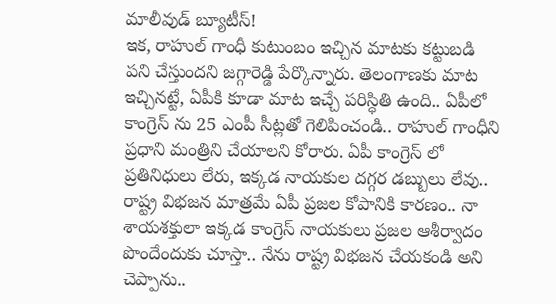మాలీవుడ్ బ్యూటీస్!
ఇక, రాహుల్ గాంధీ కుటుంబం ఇచ్చిన మాటకు కట్టుబడి పని చేస్తుందని జగ్గారెడ్డి పేర్కొన్నారు. తెలంగాణకు మాట ఇచ్చినట్టే, ఏపీకి కూడా మాట ఇచ్చే పరిస్ధితి ఉంది.. ఏపీలో కాంగ్రెస్ ను 25 ఎంపీ సీట్లతో గెలిపించండి.. రాహుల్ గాంధీని ప్రధాని మంత్రిని చేయాలని కోరారు. ఏపీ కాంగ్రెస్ లో ప్రతినిధులు లేరు, ఇక్కడ నాయకుల దగ్గర డబ్బులు లేవు.. రాష్ట్ర విభజన మాత్రమే ఏపీ ప్రజల కోపానికి కారణం.. నా శాయశక్తులా ఇక్కడ కాంగ్రెస్ నాయకులు ప్రజల ఆశీర్వాదం పొందేందుకు చూస్తా.. నేను రాష్ట్ర విభజన చేయకండి అని చెప్పాను..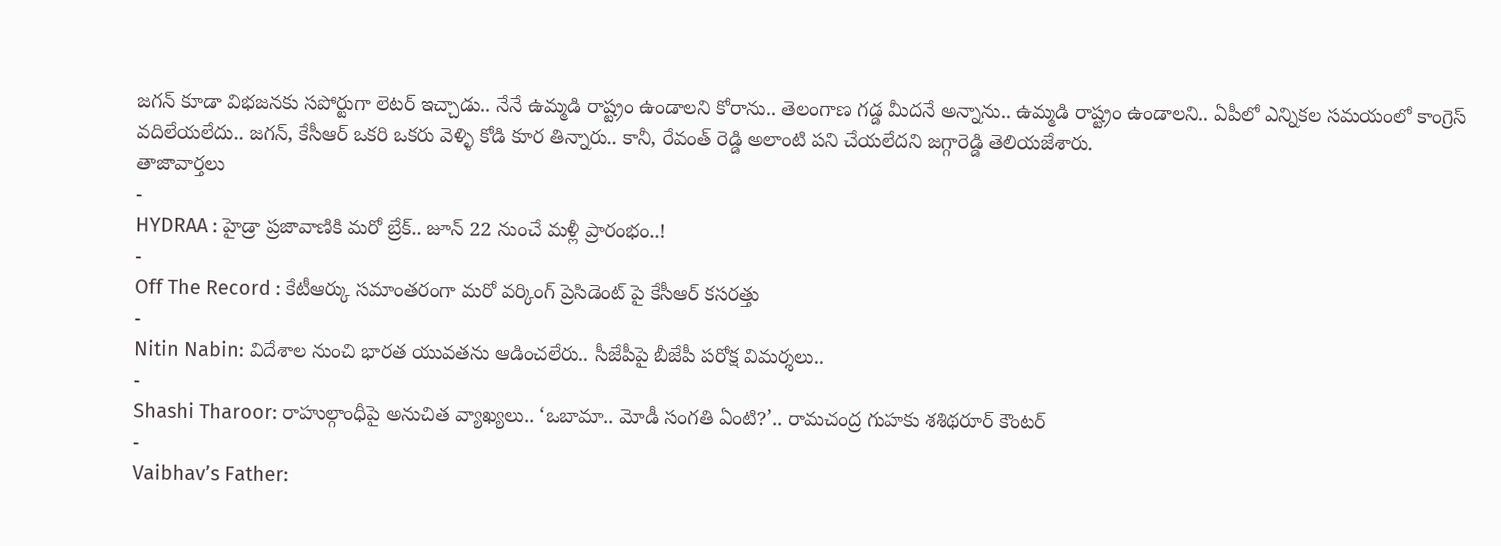జగన్ కూడా విభజనకు సపోర్టుగా లెటర్ ఇచ్చాడు.. నేనే ఉమ్మడి రాష్ట్రం ఉండాలని కోరాను.. తెలంగాణ గడ్డ మీదనే అన్నాను.. ఉమ్మడి రాష్ట్రం ఉండాలని.. ఏపీలో ఎన్నికల సమయంలో కాంగ్రెస్ వదిలేయలేదు.. జగన్, కేసీఆర్ ఒకరి ఒకరు వెళ్ళి కోడి కూర తిన్నారు.. కానీ, రేవంత్ రెడ్డి అలాంటి పని చేయలేదని జగ్గారెడ్డి తెలియజేశారు.
తాజావార్తలు
-
HYDRAA : హైడ్రా ప్రజావాణికి మరో బ్రేక్.. జూన్ 22 నుంచే మళ్లీ ప్రారంభం..!
-
Off The Record : కేటీఆర్కు సమాంతరంగా మరో వర్కింగ్ ప్రెసిడెంట్ పై కేసీఆర్ కసరత్తు
-
Nitin Nabin: విదేశాల నుంచి భారత యువతను ఆడించలేరు.. సీజేపీపై బీజేపీ పరోక్ష విమర్శలు..
-
Shashi Tharoor: రాహుల్గాంధీపై అనుచిత వ్యాఖ్యలు.. ‘ఒబామా.. మోడీ సంగతి ఏంటి?’.. రామచంద్ర గుహకు శశిథరూర్ కౌంటర్
-
Vaibhav’s Father: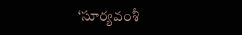‘సూర్యవంశీ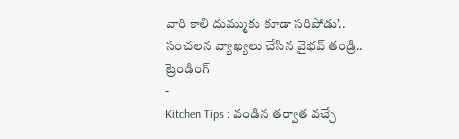వారి కాలి దుమ్ముకు కూడా సరిపోడు’.. సంచలన వ్యాఖ్యలు చేసిన వైభవ్ తండ్రి..
ట్రెండింగ్
-
Kitchen Tips : వండిన తర్వాత వచ్చే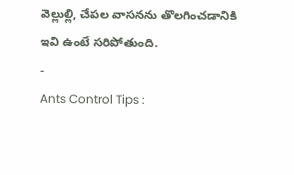వెల్లుల్లి, చేపల వాసనను తొలగించడానికి ఇవి ఉంటే సరిపోతుంది.
-
Ants Control Tips :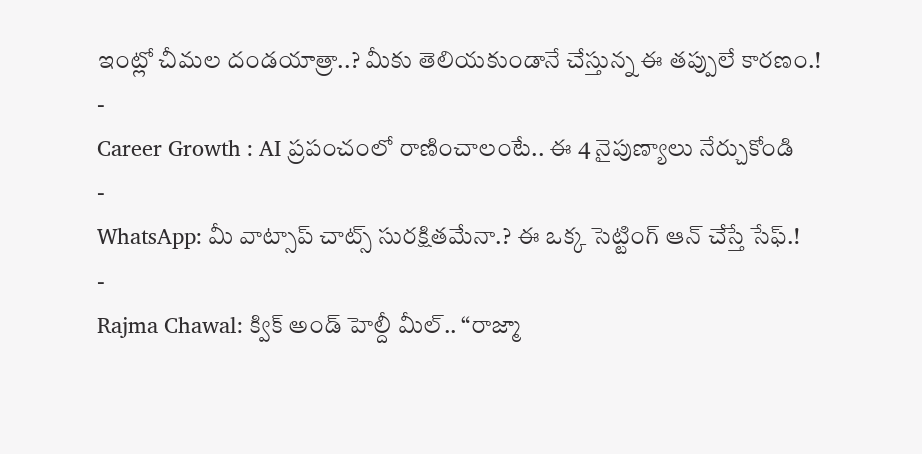ఇంట్లో చీమల దండయాత్రా..? మీకు తెలియకుండానే చేస్తున్న ఈ తప్పులే కారణం.!
-
Career Growth : AI ప్రపంచంలో రాణించాలంటే.. ఈ 4 నైపుణ్యాలు నేర్చుకోండి
-
WhatsApp: మీ వాట్సాప్ చాట్స్ సురక్షితమేనా.? ఈ ఒక్క సెట్టింగ్ ఆన్ చేస్తే సేఫ్.!
-
Rajma Chawal: క్విక్ అండ్ హెల్దీ మీల్.. “రాజ్మా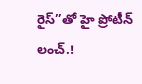రైస్”తో హై ప్రోటీన్ లంచ్.!